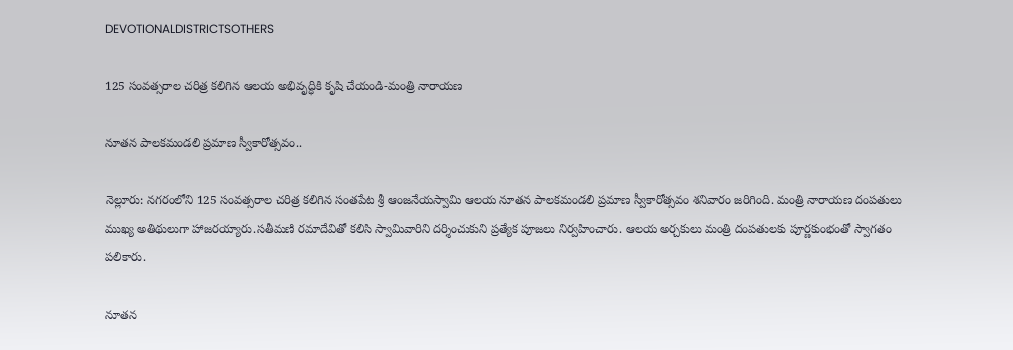DEVOTIONALDISTRICTSOTHERS

125 సంవత్సరాల చరిత్ర కలిగిన ఆలయ అభివృద్ధికి కృషి చేయండి-మంత్రి నారాయణ

నూతన పాలకమండలి ప్రమాణ స్వీకారోత్సవం..

నెల్లూరు: నగరంలోని 125 సంవత్సరాల చరిత్ర కలిగిన సంతపేట శ్రీ ఆంజనేయస్వామి ఆలయ నూతన పాలకమండలి ప్రమాణ స్వీకారోత్సవం శనివారం జరిగింది. మంత్రి నారాయణ దంపతులు ముఖ్య అతిథులుగా హాజరయ్యారు.సతీమణి రమాదేవితో కలిసి స్వామివారిని దర్శించుకుని ప్రత్యేక పూజలు నిర్వహించారు. ఆలయ అర్చకులు మంత్రి దంపతులకు పూర్ణకుంభంతో స్వాగతం పలికారు.

నూతన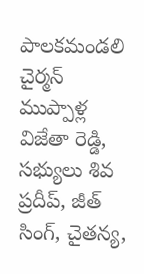పాలకమండలి చైర్మన్ ముప్పాళ్ల విజేతా రెడ్డి, సభ్యులు శివ ప్రదీప్, జీత్ సింగ్, చైతన్య,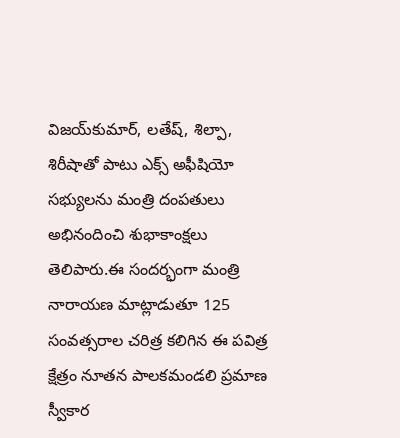విజయ్‌కుమార్, లతేష్, శిల్పా, శిరీషాతో పాటు ఎక్స్‌ అఫీషియో సభ్యులను మంత్రి దంపతులు అభినందించి శుభాకాంక్షలు తెలిపారు.ఈ సందర్భంగా మంత్రి నారాయణ మాట్లాడుతూ 125 సంవత్సరాల చరిత్ర కలిగిన ఈ పవిత్ర క్షేత్రం నూతన పాలకమండలి ప్రమాణ స్వీకార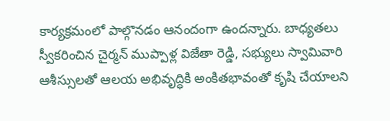కార్యక్రమంలో పాల్గొనడం ఆనందంగా ఉందన్నారు. బాధ్యతలు స్వీకరించిన చైర్మన్ ముప్పాళ్ల విజేతా రెడ్డి, సభ్యులు స్వామివారి ఆశీస్సులతో ఆలయ అభివృద్ధికి అంకితభావంతో కృషి చేయాలని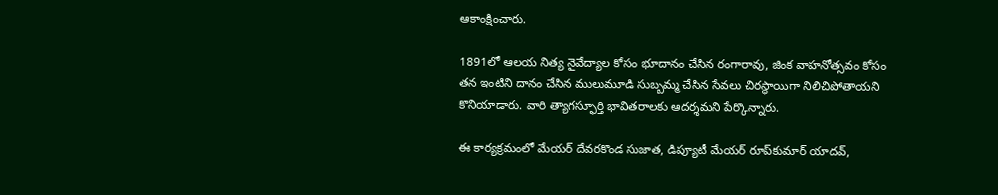ఆకాంక్షించారు.

1891లో ఆలయ నిత్య నైవేద్యాల కోసం భూదానం చేసిన రంగారావు, జింక వాహనోత్సవం కోసం తన ఇంటిని దానం చేసిన ములుమూడి సుబ్బమ్మ చేసిన సేవలు చిరస్థాయిగా నిలిచిపోతాయని కొనియాడారు. వారి త్యాగస్ఫూర్తి భావితరాలకు ఆదర్శమని పేర్కొన్నారు.

ఈ కార్యక్రమంలో మేయర్ దేవరకొండ సుజాత, డిప్యూటీ మేయర్ రూప్‌కుమార్ యాదవ్,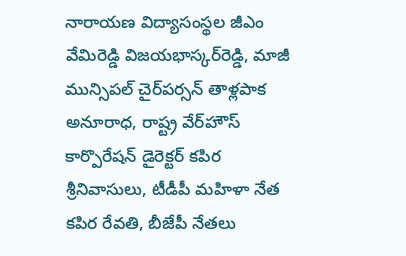నారాయణ విద్యాసంస్థల జీఎం వేమిరెడ్డి విజయభాస్కర్‌రెడ్డి, మాజీ మున్సిపల్ చైర్‌పర్సన్ తాళ్లపాక అనూరాధ, రాష్ట్ర వేర్‌హౌస్ కార్పొరేషన్ డైరెక్టర్ కపిర శ్రీనివాసులు, టీడీపీ మహిళా నేత కపిర రేవతి, బీజేపీ నేతలు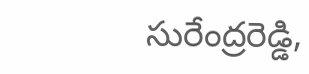సురేంద్రరెడ్డి,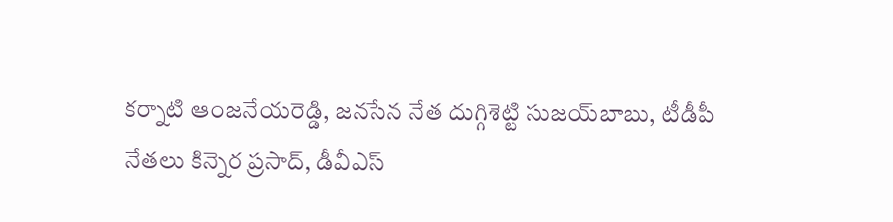కర్నాటి ఆంజనేయరెడ్డి, జనసేన నేత దుగ్గిశెట్టి సుజయ్‌బాబు, టీడీపీ నేతలు కిన్నెర ప్రసాద్, డీవీఎస్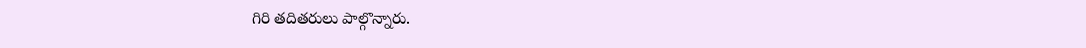గిరి తదితరులు పాల్గొన్నారు.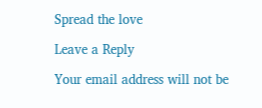Spread the love

Leave a Reply

Your email address will not be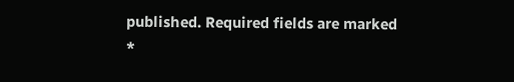published. Required fields are marked *